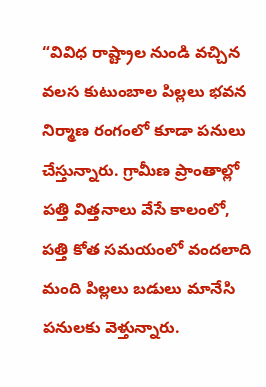“వివిధ రాష్ట్రాల నుండి వచ్చిన వలస కుటుంబాల పిల్లలు భవన నిర్మాణ రంగంలో కూడా పనులు చేస్తున్నారు. గ్రామీణ ప్రాంతాల్లో పత్తి విత్తనాలు వేసే కాలంలో, పత్తి కోత సమయంలో వందలాది మంది పిల్లలు బడులు మానేసి పనులకు వెళ్తున్నారు.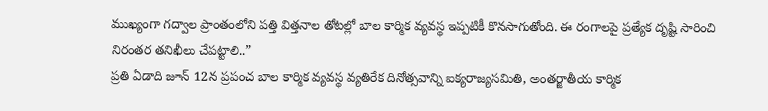ముఖ్యంగా గద్వాల ప్రాంతంలోని పత్తి విత్తనాల తోటల్లో బాల కార్మిక వ్యవస్థ ఇప్పటికీ కొనసాగుతోంది. ఈ రంగాలపై ప్రత్యేక దృష్టి సారించి నిరంతర తనిఖీలు చేపట్టాలి..”
ప్రతి ఏడాది జూన్ 12న ప్రపంచ బాల కార్మిక వ్యవస్థ వ్యతిరేక దినోత్సవాన్ని ఐక్యరాజ్యసమితి, అంతర్జాతీయ కార్మిక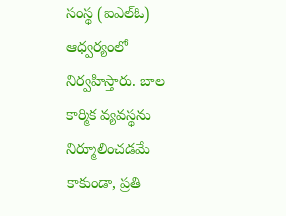సంస్థ (ఐఎల్ఓ) ఆధ్వర్యంలో నిర్వహిస్తారు. బాల కార్మిక వ్యవస్థను నిర్మూలించడమే కాకుండా, ప్రతి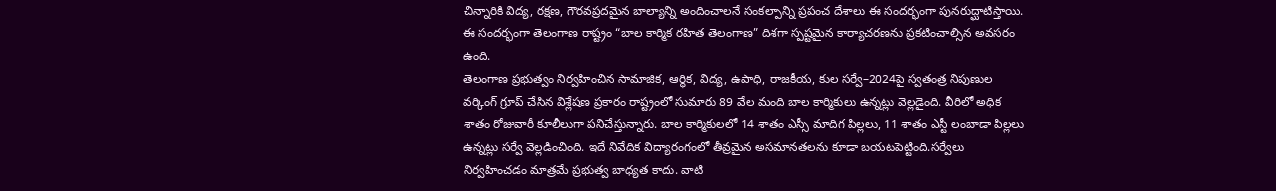చిన్నారికి విద్య, రక్షణ, గౌరవప్రదమైన బాల్యాన్ని అందించాలనే సంకల్పాన్ని ప్రపంచ దేశాలు ఈ సందర్భంగా పునరుద్ఘాటిస్తాయి. ఈ సందర్భంగా తెలంగాణ రాష్ట్రం “బాల కార్మిక రహిత తెలంగాణ” దిశగా స్పష్టమైన కార్యాచరణను ప్రకటించాల్సిన అవసరం ఉంది.
తెలంగాణ ప్రభుత్వం నిర్వహించిన సామాజిక, ఆర్థిక, విద్య, ఉపాధి, రాజకీయ, కుల సర్వే–2024పై స్వతంత్ర నిపుణుల వర్కింగ్ గ్రూప్ చేసిన విశ్లేషణ ప్రకారం రాష్ట్రంలో సుమారు 89 వేల మంది బాల కార్మికులు ఉన్నట్లు వెల్లడైంది. వీరిలో అధిక శాతం రోజువారీ కూలీలుగా పనిచేస్తున్నారు. బాల కార్మికులలో 14 శాతం ఎస్సీ మాదిగ పిల్లలు, 11 శాతం ఎస్టీ లంబాడా పిల్లలు ఉన్నట్లు సర్వే వెల్లడించింది. ఇదే నివేదిక విద్యారంగంలో తీవ్రమైన అసమానతలను కూడా బయటపెట్టింది.సర్వేలు నిర్వహించడం మాత్రమే ప్రభుత్వ బాధ్యత కాదు. వాటి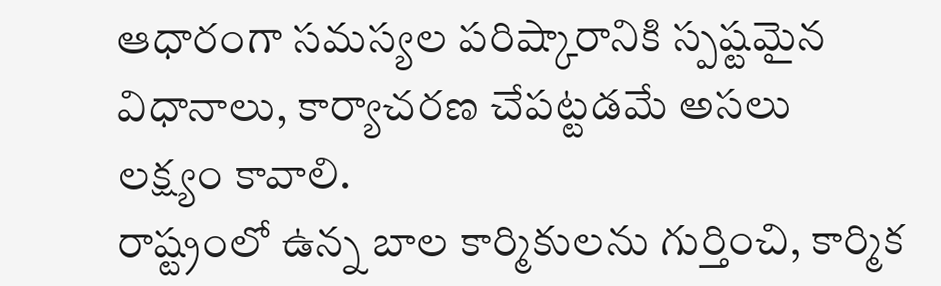ఆధారంగా సమస్యల పరిష్కారానికి స్పష్టమైన విధానాలు, కార్యాచరణ చేపట్టడమే అసలు లక్ష్యం కావాలి.
రాష్ట్రంలో ఉన్న బాల కార్మికులను గుర్తించి, కార్మిక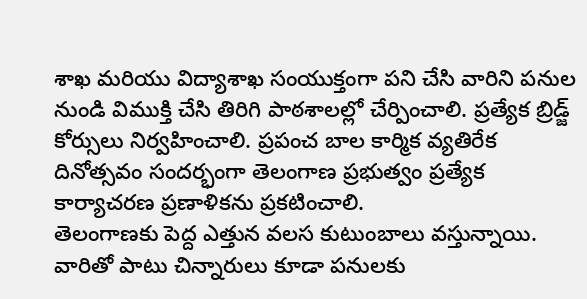శాఖ మరియు విద్యాశాఖ సంయుక్తంగా పని చేసి వారిని పనుల నుండి విముక్తి చేసి తిరిగి పాఠశాలల్లో చేర్పించాలి. ప్రత్యేక బ్రిడ్జ్ కోర్సులు నిర్వహించాలి. ప్రపంచ బాల కార్మిక వ్యతిరేక దినోత్సవం సందర్భంగా తెలంగాణ ప్రభుత్వం ప్రత్యేక కార్యాచరణ ప్రణాళికను ప్రకటించాలి.
తెలంగాణకు పెద్ద ఎత్తున వలస కుటుంబాలు వస్తున్నాయి. వారితో పాటు చిన్నారులు కూడా పనులకు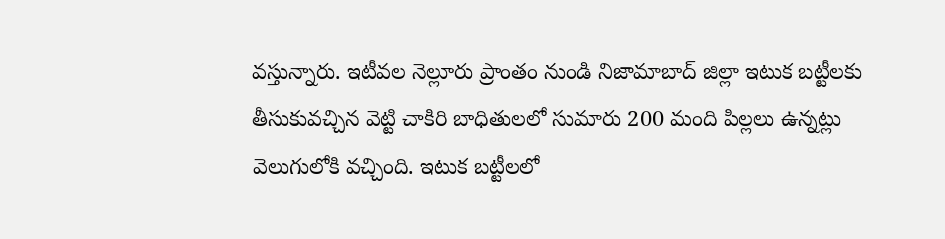వస్తున్నారు. ఇటీవల నెల్లూరు ప్రాంతం నుండి నిజామాబాద్ జిల్లా ఇటుక బట్టీలకు తీసుకువచ్చిన వెట్టి చాకిరి బాధితులలో సుమారు 200 మంది పిల్లలు ఉన్నట్లు వెలుగులోకి వచ్చింది. ఇటుక బట్టీలలో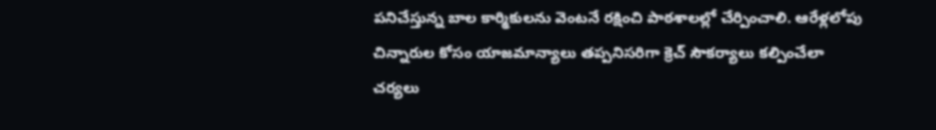పనిచేస్తున్న బాల కార్మికులను వెంటనే రక్షించి పాఠశాలల్లో చేర్పించాలి. ఆరేళ్లలోపు చిన్నారుల కోసం యాజమాన్యాలు తప్పనిసరిగా క్రెచ్ సౌకర్యాలు కల్పించేలా చర్యలు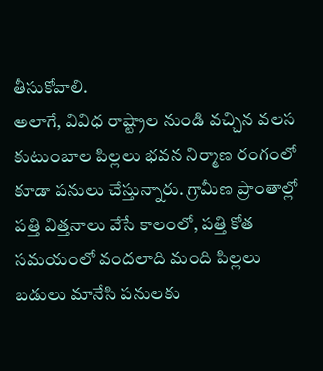తీసుకోవాలి.
అలాగే, వివిధ రాష్ట్రాల నుండి వచ్చిన వలస కుటుంబాల పిల్లలు భవన నిర్మాణ రంగంలో కూడా పనులు చేస్తున్నారు. గ్రామీణ ప్రాంతాల్లో పత్తి విత్తనాలు వేసే కాలంలో, పత్తి కోత సమయంలో వందలాది మంది పిల్లలు బడులు మానేసి పనులకు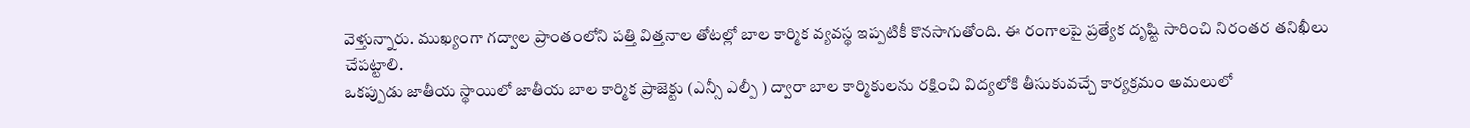వెళ్తున్నారు. ముఖ్యంగా గద్వాల ప్రాంతంలోని పత్తి విత్తనాల తోటల్లో బాల కార్మిక వ్యవస్థ ఇప్పటికీ కొనసాగుతోంది. ఈ రంగాలపై ప్రత్యేక దృష్టి సారించి నిరంతర తనిఖీలు చేపట్టాలి.
ఒకప్పుడు జాతీయ స్థాయిలో జాతీయ బాల కార్మిక ప్రాజెక్టు (ఎన్సీ ఎల్పీ ) ద్వారా బాల కార్మికులను రక్షించి విద్యలోకి తీసుకువచ్చే కార్యక్రమం అమలులో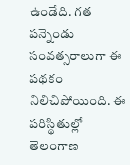ఉండేది. గత పన్నెండు సంవత్సరాలుగా ఈ పథకం నిలిచిపోయింది. ఈ పరిస్థితుల్లో తెలంగాణ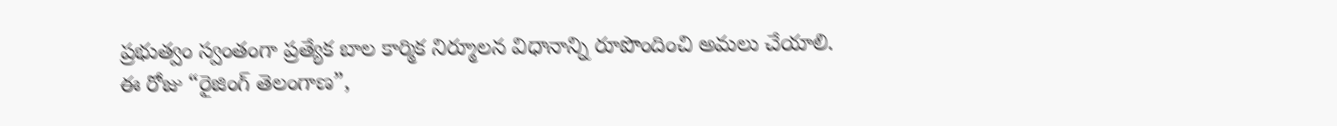ప్రభుత్వం స్వంతంగా ప్రత్యేక బాల కార్మిక నిర్మూలన విధానాన్ని రూపొందించి అమలు చేయాలి.
ఈ రోజు “రైజింగ్ తెలంగాణ”,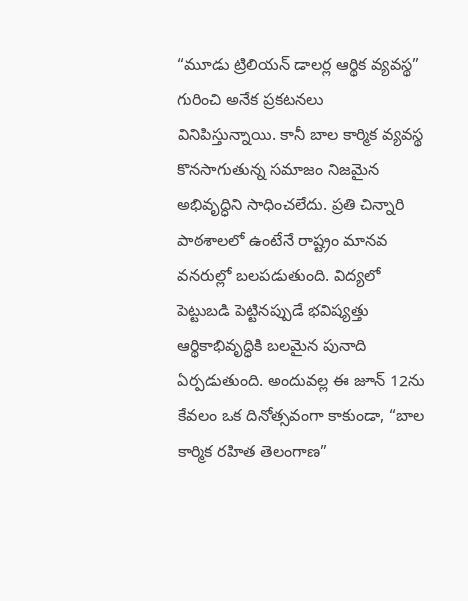“మూడు ట్రిలియన్ డాలర్ల ఆర్థిక వ్యవస్థ” గురించి అనేక ప్రకటనలు వినిపిస్తున్నాయి. కానీ బాల కార్మిక వ్యవస్థ కొనసాగుతున్న సమాజం నిజమైన అభివృద్ధిని సాధించలేదు. ప్రతి చిన్నారి పాఠశాలలో ఉంటేనే రాష్ట్రం మానవ వనరుల్లో బలపడుతుంది. విద్యలో పెట్టుబడి పెట్టినప్పుడే భవిష్యత్తు ఆర్థికాభివృద్ధికి బలమైన పునాది ఏర్పడుతుంది. అందువల్ల ఈ జూన్ 12ను కేవలం ఒక దినోత్సవంగా కాకుండా, “బాల కార్మిక రహిత తెలంగాణ”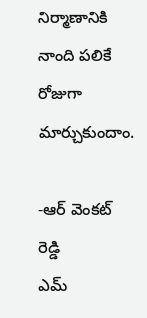నిర్మాణానికి నాంది పలికే రోజుగా మార్చుకుందాం.

-ఆర్ వెంకట్ రెడ్డి
ఎమ్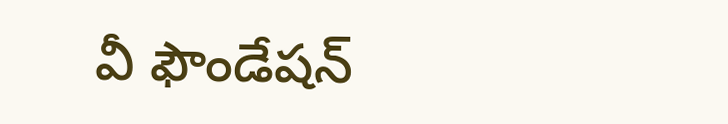వీ ఫౌండేషన్